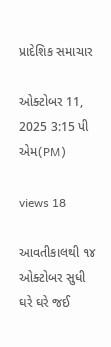પ્રાદેશિક સમાચાર

ઓક્ટોબર 11, 2025 3:15 પી એમ(PM)

views 18

આવતીકાલથી ૧૪ ઓક્ટોબર સુધી ઘરે ઘરે જઈ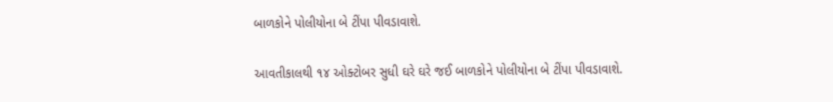બાળકોને પોલીયોના બે ટીંપા પીવડાવાશે.

આવતીકાલથી ૧૪ ઓક્ટોબર સુધી ઘરે ઘરે જઈ બાળકોને પોલીયોના બે ટીંપા પીવડાવાશે.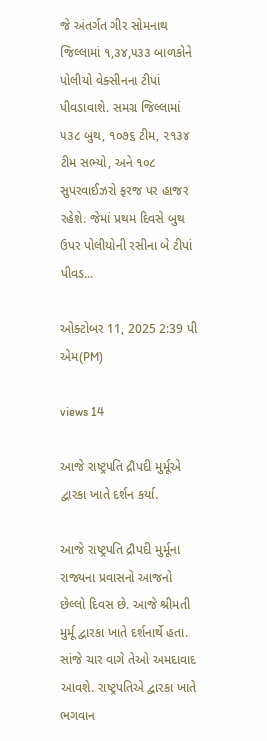જે અંતર્ગત ગીર સોમનાથ જિલ્લામાં ૧,૩૪,૫૩૩ બાળકોને પોલીયો વેક્સીનના ટીપાં પીવડાવાશે. સમગ્ર જિલ્લામાં ૫૩૮ બુથ, ૧૦૭૬ ટીમ, ૨૧૩૪ ટીમ સભ્યો, અને ૧૦૮ સુપરવાઈઝરો ફરજ પર હાજર રહેશે. જેમાં પ્રથમ દિવસે બુથ ઉપર પોલીયોની રસીના બે ટીપાં પીવડ...

ઓક્ટોબર 11, 2025 2:39 પી એમ(PM)

views 14

આજે રાષ્ટ્રપતિ દ્રૌપદી મુર્મૂએ દ્વારકા ખાતે દર્શન કર્યા.

આજે રાષ્ટ્રપતિ દ્રૌપદી મુર્મૂના રાજ્યના પ્રવાસનો આજનો છેલ્લો દિવસ છે. આજે શ્રીમતી મુર્મૂ દ્વારકા ખાતે દર્શનાર્થે હતા. સાંજે ચાર વાગે તેઓ અમદાવાદ આવશે. રાષ્ટ્રપતિએ દ્વારકા ખાતે ભગવાન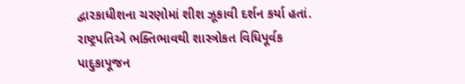દ્વારકાધીશના ચરણોમાં શીશ ઝૂકાવી દર્શન કર્યા હતાં. રાષ્ટ્રપતિએ ભક્તિભાવથી શાસ્ત્રોકત વિધિપૂર્વક પાદુકાપૂજન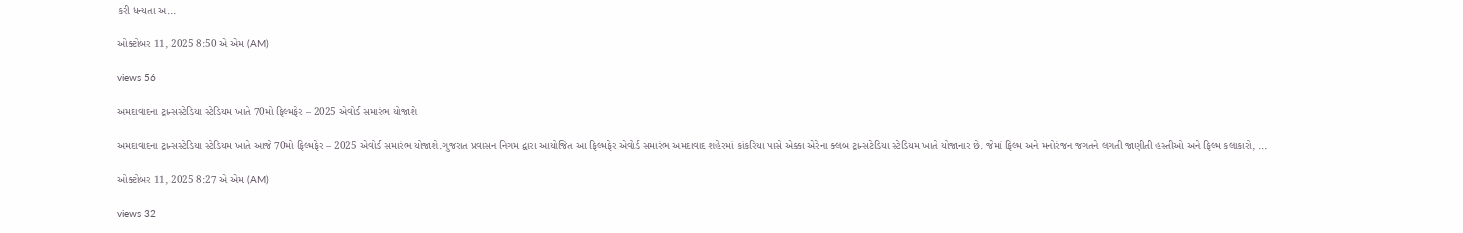કરી ધન્યતા અ...

ઓક્ટોબર 11, 2025 8:50 એ એમ (AM)

views 56

અમદાવાદના ટ્રાન્સસ્ટેડિયા સ્ટેડિયમ ખાતે 70મો ફિલ્મફેર – 2025 એવોર્ડ સમારંભ યોજાશે

અમદાવાદના ટ્રાન્સસ્ટેડિયા સ્ટેડિયમ ખાતે આજે 70મો ફિલ્મફેર – 2025 એવોર્ડ સમારંભ યોજાશે.ગુજરાત પ્રવાસન નિગમ દ્વારા આયોજિત આ ફિલ્મફેર એવોર્ડ સમારંભ અમદાવાદ શહેરમાં કાંકરિયા પાસે એક્કા એરેના ક્લબ ટ્રાન્સટેડિયા સ્ટેડિયમ ખાતે યોજાનાર છે. જેમાં ફિલ્મ અને મનોરંજન જગતને લગતી જાણીતી હસ્તીઓ અને ફિલ્મ કલાકારો, ...

ઓક્ટોબર 11, 2025 8:27 એ એમ (AM)

views 32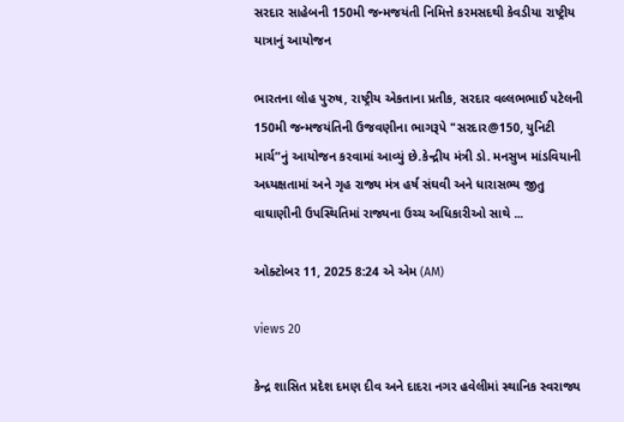સરદાર સાહેબની 150મી જન્મજયંતી નિમિત્તે કરમસદથી કેવડીયા રાષ્ટ્રીય યાત્રાનું આયોજન

ભારતના લોહ પુરુષ, રાષ્ટ્રીય એકતાના પ્રતીક, સરદાર વલ્લભભાઈ પટેલની 150મી જન્મજયંતિની ઉજવણીના ભાગરૂપે "સરદાર@150, યુનિટી માર્ચ”નું આયોજન કરવામાં આવ્યું છે.કેન્દ્રીય મંત્રી ડો. મનસુખ માંડવિયાની અધ્યક્ષતામાં અને ગૃહ રાજ્ય મંત્ર હર્ષ સંઘવી અને ધારાસભ્ય જીતુ વાઘાણીની ઉપસ્થિતિમાં રાજ્યના ઉચ્ચ અધિકારીઓ સાથે ...

ઓક્ટોબર 11, 2025 8:24 એ એમ (AM)

views 20

કેન્દ્ર શાસિત પ્રદેશ દમણ દીવ અને દાદરા નગર હવેલીમાં સ્થાનિક સ્વરાજ્ય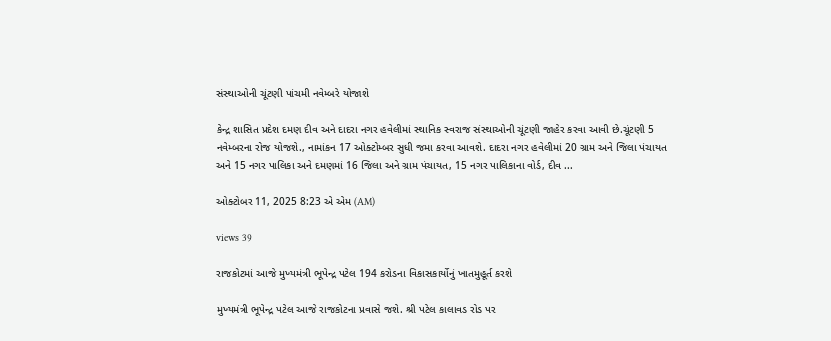સંસ્થાઓની ચૂંટણી પાંચમી નવેમ્બરે યોજાશે

કેન્દ્ર શાસિત પ્રદેશ દમણ દીવ અને દાદરા નગર હવેલીમાં સ્થાનિક સ્વરાજ સંસ્થાઓની ચૂંટણી જાહેર કરવા આવી છે.ચૂંટણી 5 નવેમ્બરના રોજ યોજશે., નામાંકન 17 ઓક્ટોમ્બર સુધી જમા કરવા આવશે. દાદરા નગર હવેલીમાં 20 ગ્રામ અને જિલા પંચાયત અને 15 નગર પાલિકા અને દમણમાં 16 જિલા અને ગ્રામ પંચાયત, 15 નગર પાલિકાના વોર્ડ, દીવ ...

ઓક્ટોબર 11, 2025 8:23 એ એમ (AM)

views 39

રાજકોટમાં આજે મુખ્યમંત્રી ભૂપેન્દ્ર પટેલ 194 કરોડના વિકાસકાર્યોનું ખાતમુહૂર્ત કરશે

મુખ્યમંત્રી ભૂપેન્દ્ર પટેલ આજે રાજકોટના પ્રવાસે જશે. શ્રી પટેલ કાલાવડ રોડ પર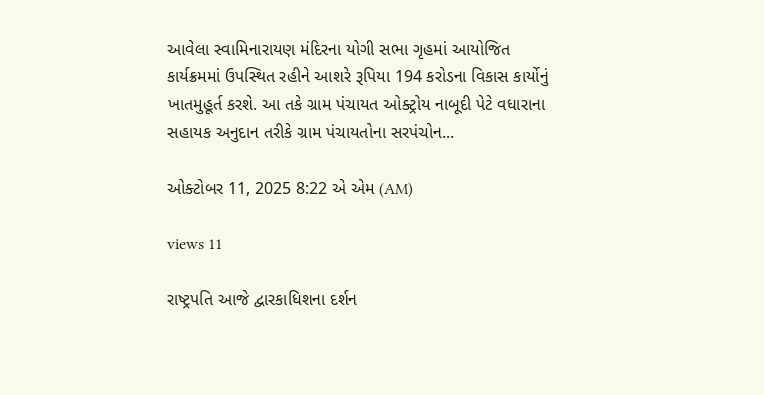આવેલા સ્વામિનારાયણ મંદિરના યોગી સભા ગૃહમાં આયોજિત કાર્યક્રમમાં ઉપસ્થિત રહીને આશરે રૂપિયા 194 કરોડના વિકાસ કાર્યોનું ખાતમુહૂર્ત કરશે. આ તકે ગ્રામ પંચાયત ઓક્ટ્રોય નાબૂદી પેટે વધારાના સહાયક અનુદાન તરીકે ગ્રામ પંચાયતોના સરપંચોન...

ઓક્ટોબર 11, 2025 8:22 એ એમ (AM)

views 11

રાષ્ટ્રપતિ આજે દ્વારકાધિશના દર્શન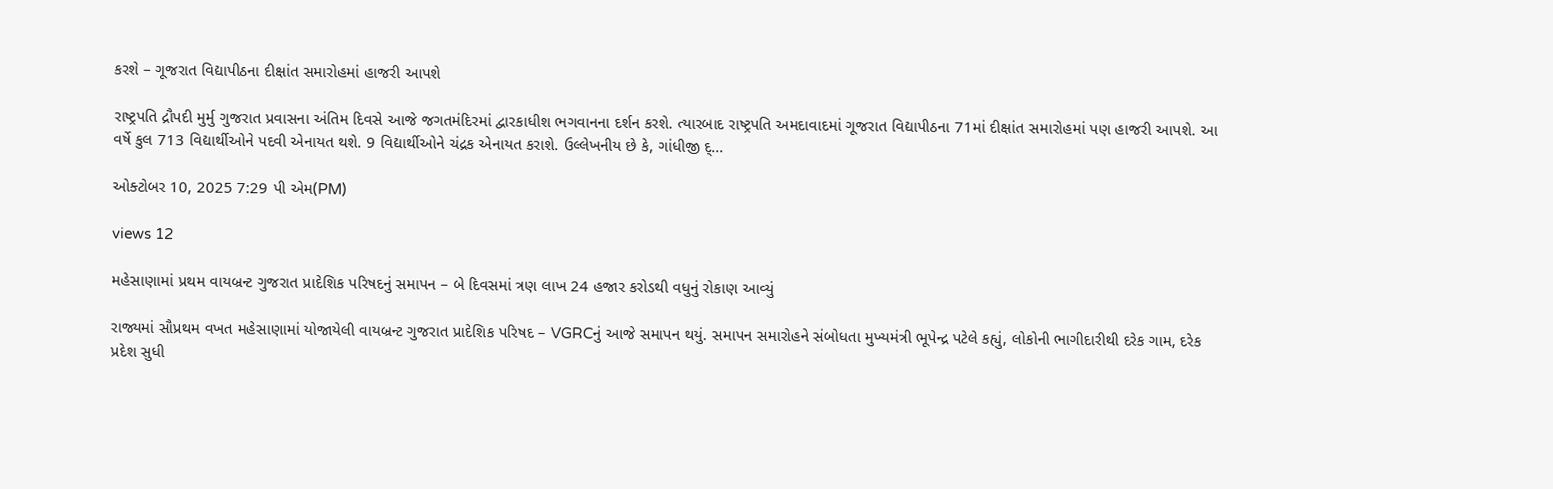કરશે – ગૂજરાત વિદ્યાપીઠના દીક્ષાંત સમારોહમાં હાજરી આપશે

રાષ્ટ્રપતિ દ્રૌપદી મુર્મુ ગુજરાત પ્રવાસના અંતિમ દિવસે આજે જગતમંદિરમાં દ્વારકાધીશ ભગવાનના દર્શન કરશે. ત્યારબાદ રાષ્ટ્રપતિ અમદાવાદમાં ગૂજરાત વિદ્યાપીઠના 71માં દીક્ષાંત સમારોહમાં પણ હાજરી આપશે. આ વર્ષે કુલ 713 વિદ્યાર્થીઓને પદવી એનાયત થશે. 9 વિદ્યાર્થીઓને ચંદ્રક એનાયત કરાશે. ઉલ્લેખનીય છે કે, ગાંધીજી દ્...

ઓક્ટોબર 10, 2025 7:29 પી એમ(PM)

views 12

મહેસાણામાં પ્રથમ વાયબ્રન્ટ ગુજરાત પ્રાદેશિક પરિષદનું સમાપન – બે દિવસમાં ત્રણ લાખ 24 હજાર કરોડથી વધુનું રોકાણ આવ્યું

રાજ્યમાં સૌપ્રથમ વખત મહેસાણામાં યોજાયેલી વાયબ્રન્ટ ગુજરાત પ્રાદેશિક પરિષદ – VGRCનું આજે સમાપન થયું. સમાપન સમારોહને સંબોધતા મુખ્યમંત્રી ભૂપેન્દ્ર પટેલે કહ્યું, લોકોની ભાગીદારીથી દરેક ગામ, દરેક પ્રદેશ સુધી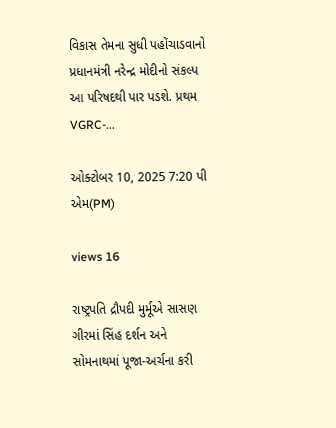વિકાસ તેમના સુધી પહોંચાડવાનો પ્રધાનમંત્રી નરેન્દ્ર મોદીનો સંકલ્પ આ પરિષદથી પાર પડશે. પ્રથમ VGRC-...

ઓક્ટોબર 10, 2025 7:20 પી એમ(PM)

views 16

રાષ્ટ્રપતિ દ્રૌપદી મુર્મૂએ સાસણ ગીરમાં સિંહ દર્શન અને સોમનાથમાં પૂજા-અર્ચના કરી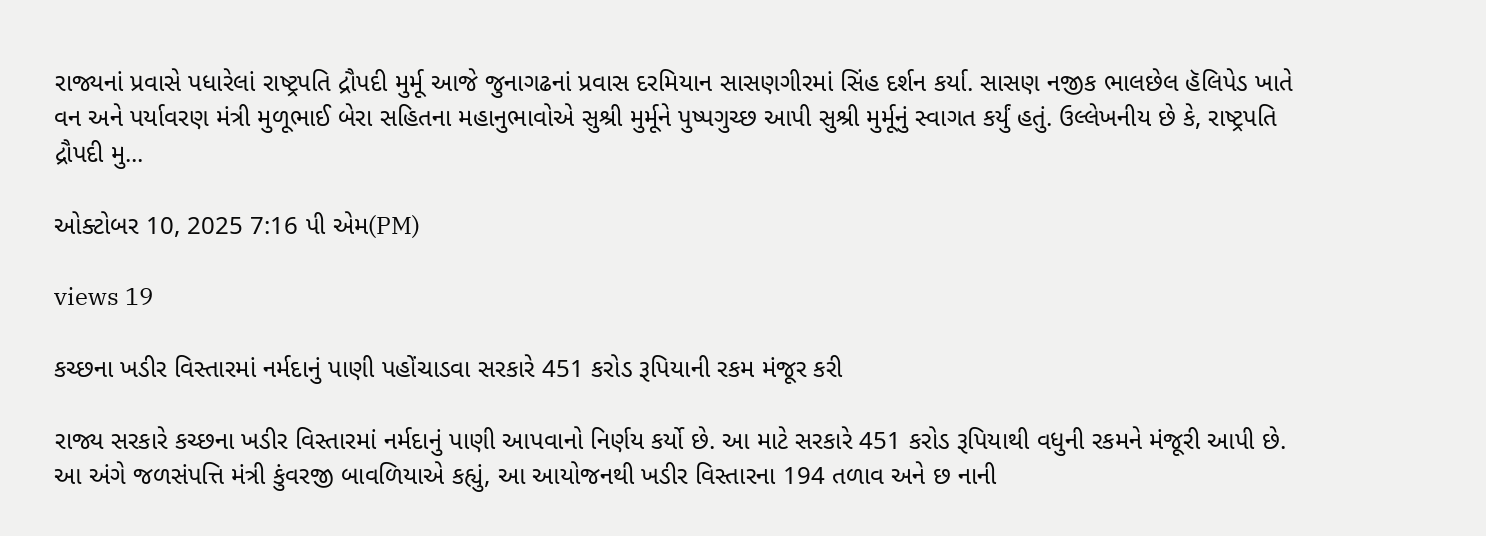રાજ્યનાં પ્રવાસે પધારેલાં રાષ્ટ્રપતિ દ્રૌપદી મુર્મૂ આજે જુનાગઢનાં પ્રવાસ દરમિયાન સાસણગીરમાં સિંહ દર્શન કર્યા. સાસણ નજીક ભાલછેલ હૅલિપેડ ખાતે વન અને પર્યાવરણ મંત્રી મુળૂભાઈ બેરા સહિતના મહાનુભાવોએ સુશ્રી મુર્મૂને પુષ્પગુચ્છ આપી સુશ્રી મુર્મૂનું સ્વાગત કર્યું હતું. ઉલ્લેખનીય છે કે, રાષ્ટ્રપતિ દ્રૌપદી મુ...

ઓક્ટોબર 10, 2025 7:16 પી એમ(PM)

views 19

કચ્છના ખડીર વિસ્તારમાં નર્મદાનું પાણી પહોંચાડવા સરકારે 451 કરોડ રૂપિયાની રકમ મંજૂર કરી

રાજ્ય સરકારે કચ્છના ખડીર વિસ્તારમાં નર્મદાનું પાણી આપવાનો નિર્ણય કર્યો છે. આ માટે સરકારે 451 કરોડ રૂપિયાથી વધુની રકમને મંજૂરી આપી છે. આ અંગે જળસંપત્તિ મંત્રી કુંવરજી બાવળિયાએ કહ્યું, આ આયોજનથી ખડીર વિસ્તારના 194 તળાવ અને છ નાની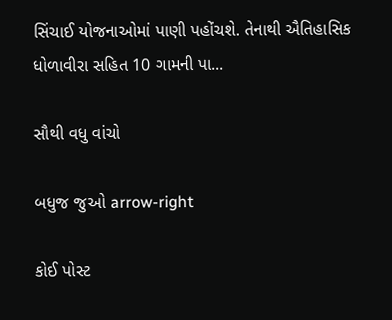સિંચાઈ યોજનાઓમાં પાણી પહોંચશે. તેનાથી ઐતિહાસિક ધોળાવીરા સહિત 10 ગામની પા...

સૌથી વધુ વાંચો

બધુજ જુઓ arrow-right

કોઈ પોસ્ટ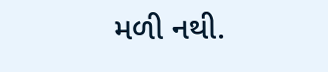મળી નથી.